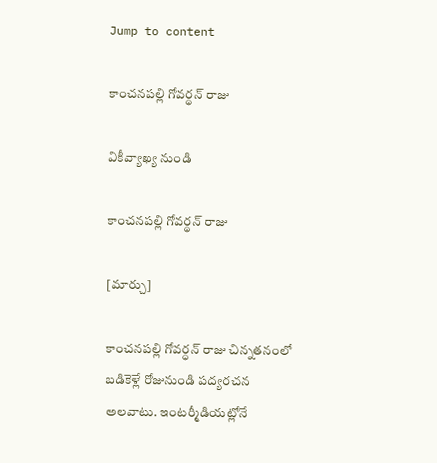Jump to content

కాంచనపల్లి గోవర్థన్ రాజు

వికీవ్యాఖ్య నుండి

కాంచనపల్లి గోవర్థన్ రాజు

[మార్చు]

కాంచనపల్లి గోవర్ధన్ రాజు చిన్నతనంలో బడికెళ్లే రోజునుండి పద్యరచన అలవాటు. ఇంటర్మీడియట్లోనే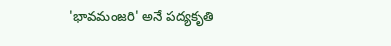'భావమంజరి' అనే పద్యకృతి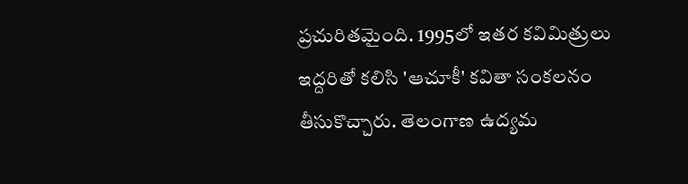ప్రచురితమైంది. 1995లో ఇతర కవిమిత్రులు ఇద్దరితో కలిసి 'ఆచూకీ' కవితా సంకలనం తీసుకొచ్చారు. తెలంగాణ ఉద్యమ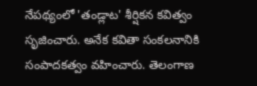నేపథ్యంలో 'తండ్లాట' శీర్షికన కవిత్వం సృజించారు. అనేక కవితా సంకలనానికి సంపాదకత్వం వహించారు. తెలంగాణ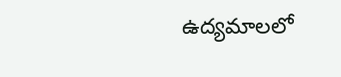ఉద్యమాలలో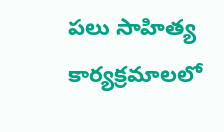పలు సాహిత్య కార్యక్రమాలలో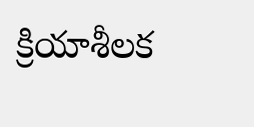క్రియాశీలక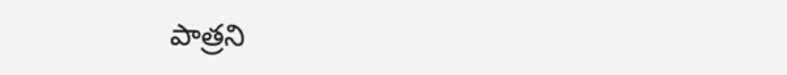పాత్రని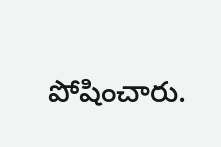పోషించారు.